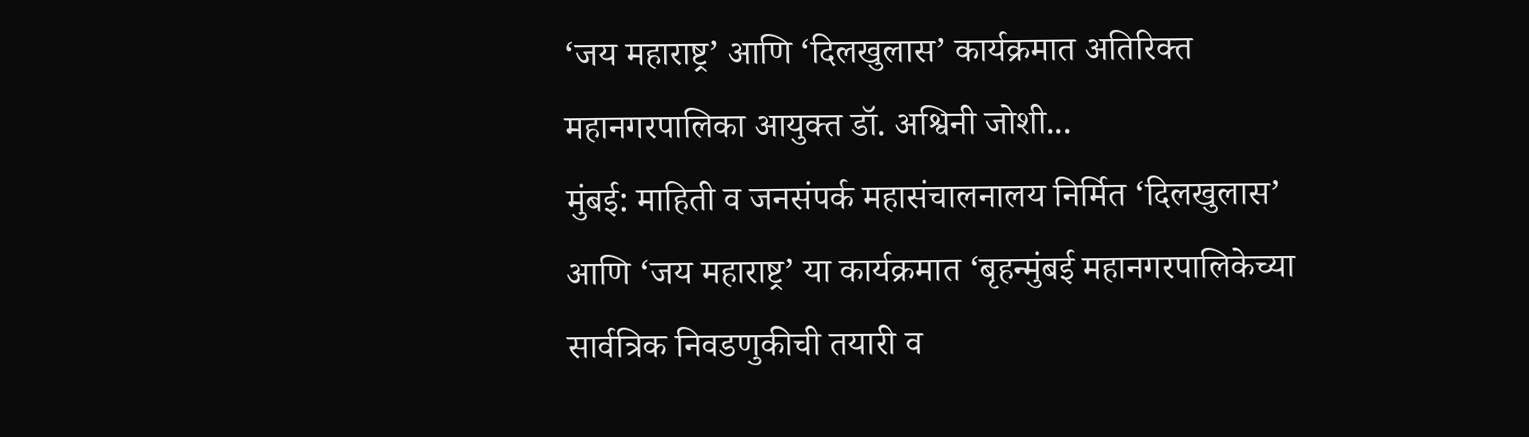‘जय महाराष्ट्र’ आणि ‘दिलखुलास’ कार्यक्रमात अतिरिक्त महानगरपालिका आयुक्त डॉ. अश्विनी जोशी...
मुंबई: माहिती व जनसंपर्क महासंचालनालय निर्मित ‘दिलखुलास’ आणि ‘जय महाराष्ट्र’ या कार्यक्रमात ‘बृहन्मुंबई महानगरपालिकेच्या सार्वत्रिक निवडणुकीची तयारी व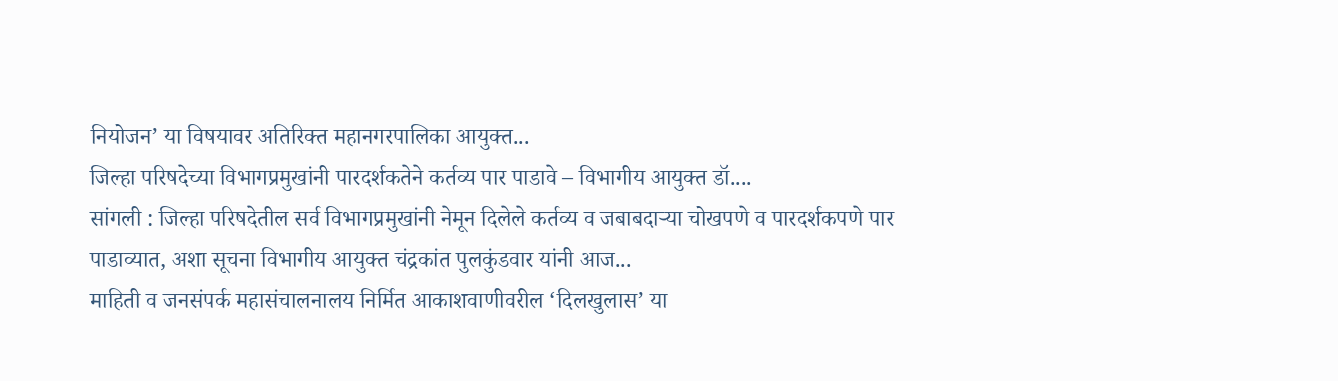नियोजन’ या विषयावर अतिरिक्त महानगरपालिका आयुक्त...
जिल्हा परिषदेच्या विभागप्रमुखांनी पारदर्शकतेने कर्तव्य पार पाडावे – विभागीय आयुक्त डॉ....
सांगली : जिल्हा परिषदेतील सर्व विभागप्रमुखांनी नेमून दिलेले कर्तव्य व जबाबदाऱ्या चोखपणे व पारदर्शकपणे पार पाडाव्यात, अशा सूचना विभागीय आयुक्त चंद्रकांत पुलकुंडवार यांनी आज...
माहिती व जनसंपर्क महासंचालनालय निर्मित आकाशवाणीवरील ‘दिलखुलास’ या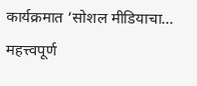कार्यक्रमात ‘सोशल मीडियाचा...
महत्त्वपूर्ण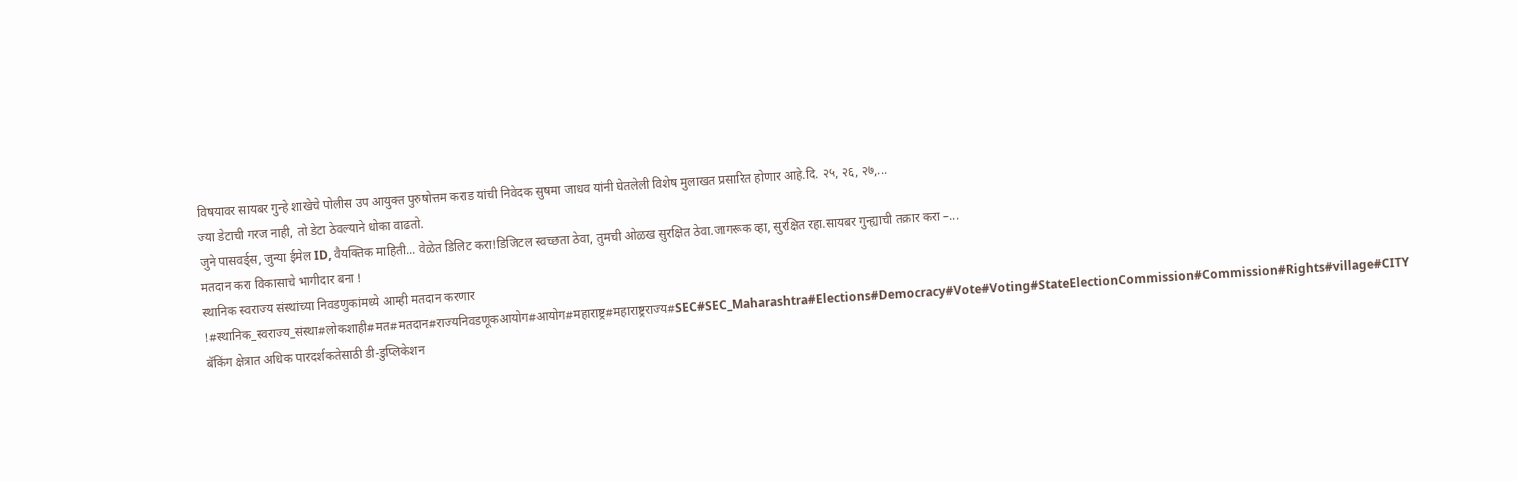विषयावर सायबर गुन्हे शाखेचे पोलीस उप आयुक्त पुरुषोत्तम कराड यांची निवेदक सुषमा जाधव यांनी घेतलेली विशेष मुलाखत प्रसारित होणार आहे.दि. २५, २६, २७,...
ज्या डेटाची गरज नाही, तो डेटा ठेवल्याने धोका वाढतो.
जुने पासवर्ड्स, जुन्या ईमेल ID, वैयक्तिक माहिती... वेळेत डिलिट करा!डिजिटल स्वच्छता ठेवा, तुमची ओळख सुरक्षित ठेवा.जागरूक व्हा, सुरक्षित रहा.सायबर गुन्ह्याची तक्रार करा –...
मतदान करा विकासाचे भागीदार बना !
स्थानिक स्वराज्य संस्थांच्या निवडणुकांमध्ये आम्ही मतदान करणार !#स्थानिक_स्वराज्य_संस्था#लोकशाही#मत#मतदान#राज्यनिवडणूकआयोग#आयोग#महाराष्ट्र#महाराष्ट्रराज्य#SEC#SEC_Maharashtra#Elections#Democracy#Vote#Voting#StateElectionCommission#Commission#Rights#village#CITY
बॅकिंग क्षेत्रात अधिक पारदर्शकतेसाठी डी-डुप्लिकेशन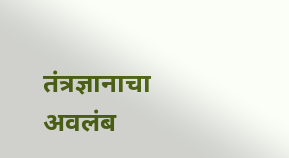तंत्रज्ञानाचा अवलंब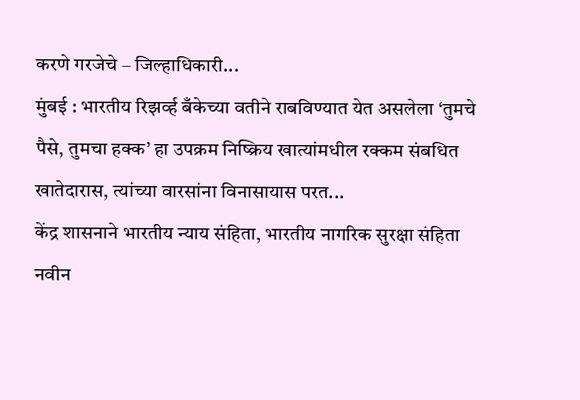करणे गरजेचे – जिल्हाधिकारी...
मुंबई : भारतीय रिझर्व्ह बँकेच्या वतीने राबविण्यात येत असलेला ‘तुमचे पैसे, तुमचा हक्क’ हा उपक्रम निष्क्रिय खात्यांमधील रक्कम संबधित खातेदारास, त्यांच्या वारसांना विनासायास परत...
केंद्र शासनाने भारतीय न्याय संहिता, भारतीय नागरिक सुरक्षा संहिता
नवीन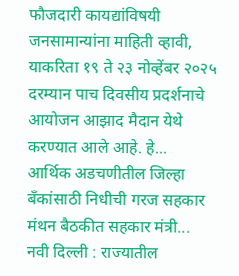फौजदारी कायद्यांविषयी जनसामान्यांना माहिती व्हावी, याकरिता १९ ते २३ नोव्हेंबर २०२५ दरम्यान पाच दिवसीय प्रदर्शनाचे आयोजन आझाद मैदान येथे करण्यात आले आहे. हे...
आर्थिक अडचणीतील जिल्हा बँकांसाठी निधीची गरज सहकार मंथन बैठकीत सहकार मंत्री...
नवी दिल्ली : राज्यातील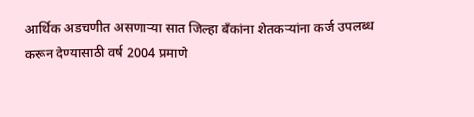आर्थिक अडचणीत असणाऱ्या सात जिल्हा बँकांना शेतकऱ्यांना कर्ज उपलब्ध करून देण्यासाठी वर्ष 2004 प्रमाणे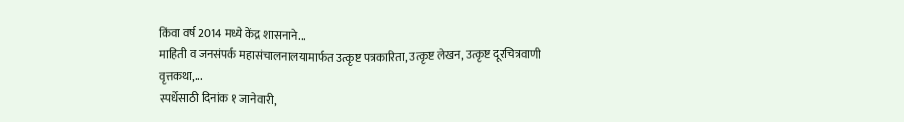किंवा वर्ष 2014 मध्ये केंद्र शासनाने...
माहिती व जनसंपर्क महासंचालनालयामार्फत उत्कृष्ट पत्रकारिता, उत्कृष्ट लेखन, उत्कृष्ट दूरचित्रवाणी वृत्तकथा,...
स्पर्धेसाठी दिनांक १ जानेवारी,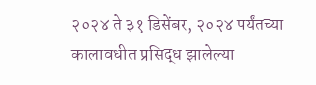२०२४ ते ३१ डिसेंबर, २०२४ पर्यंतच्या कालावधीत प्रसिद्ध झालेल्या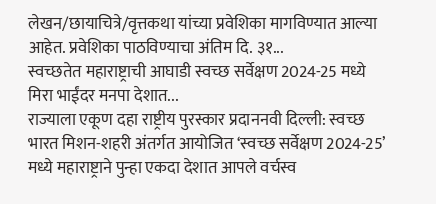लेखन/छायाचित्रे/वृत्तकथा यांच्या प्रवेशिका मागविण्यात आल्या आहेत. प्रवेशिका पाठविण्याचा अंतिम दि. ३१...
स्वच्छतेत महाराष्ट्राची आघाडी स्वच्छ सर्वेक्षण 2024-25 मध्ये मिरा भाईंदर मनपा देशात...
राज्याला एकूण दहा राष्ट्रीय पुरस्कार प्रदाननवी दिल्ली: स्वच्छ भारत मिशन-शहरी अंतर्गत आयोजित ‘स्वच्छ सर्वेक्षण 2024-25’ मध्ये महाराष्ट्राने पुन्हा एकदा देशात आपले वर्चस्व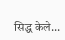सिद्ध केले...